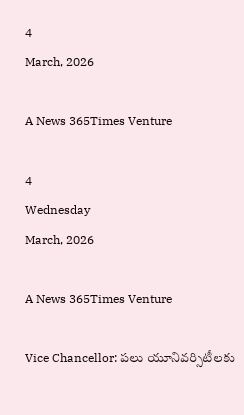4
March, 2026

A News 365Times Venture

4
Wednesday
March, 2026

A News 365Times Venture

Vice Chancellor: పలు యూనివర్సిటీలకు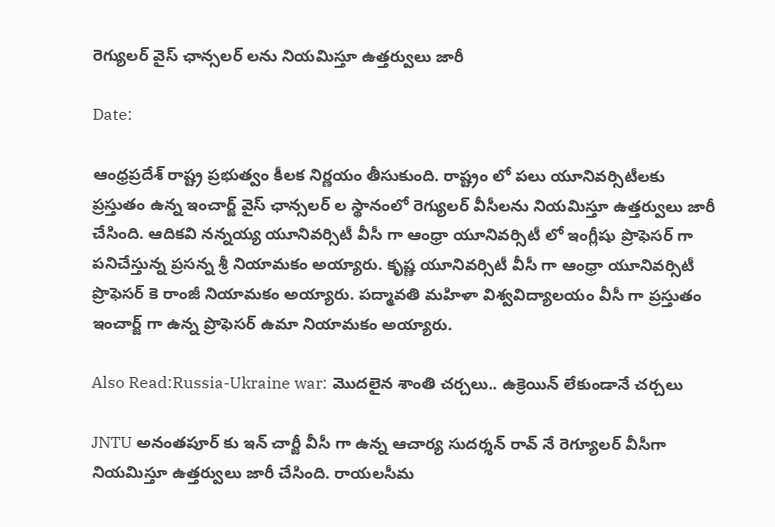రెగ్యులర్ వైస్ ఛాన్సలర్ లను నియమిస్తూ ఉత్తర్వులు జారీ

Date:

ఆంధ్రప్రదేశ్ రాష్ట్ర ప్రభుత్వం కీలక నిర్ణయం తీసుకుంది. రాష్ట్రం లో పలు యూనివర్సిటీలకు ప్రస్తుతం ఉన్న ఇంచార్జ్ వైస్ ఛాన్సలర్ ల స్థానంలో రెగ్యులర్ వీసీలను నియమిస్తూ ఉత్తర్వులు జారీ చేసింది. ఆదికవి నన్నయ్య యూనివర్సిటీ వీసీ గా ఆంధ్రా యూనివర్సిటీ లో ఇంగ్లీషు ప్రొఫెసర్ గా పనిచేస్తున్న ప్రసన్న శ్రీ నియామకం అయ్యారు. కృష్ణ యూనివర్సిటీ వీసీ గా ఆంధ్రా యూనివర్సిటీ ప్రొఫెసర్ కె రాంజీ నియామకం అయ్యారు. పద్మావతి మహిళా విశ్వవిద్యాలయం వీసీ గా ప్రస్తుతం ఇంచార్జ్ గా ఉన్న ప్రొఫెసర్ ఉమా నియామకం అయ్యారు.

Also Read:Russia-Ukraine war: మొదలైన శాంతి చర్చలు.. ఉక్రెయిన్ లేకుండానే చర్చలు

JNTU అనంతపూర్ కు ఇన్ చార్జీ వీసీ గా ఉన్న ఆచార్య సుదర్శన్ రావ్ నే రెగ్యూలర్ వీసీగా నియమిస్తూ ఉత్తర్వులు జారీ చేసింది. రాయలసీమ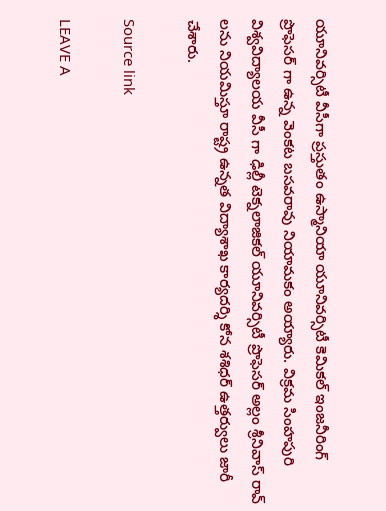యూనివర్సిటీ వీసీగా ప్రస్తుతం ఉస్మానియా యూనివర్సిటీ కెమికల్ ఇంజనీరింగ్ ప్రొఫెసర్ గా ఉన్న వెంకట బసవరావు నియామకం అయ్యారు. విక్రమ సింహపురి విశ్వవిద్యాలయ వీసీ గా ఢిల్లీ టెక్నలాజికల్ యూనివర్సిటీ ప్రొఫెసర్ అల్లం శ్రీనివాస్ రావ్ లను నియమిస్తూ రాష్ట్ర ఉన్నత విద్యాశాఖ కార్యదర్శి కోన శశిధర్ ఉత్తర్వులు జారీ చేశారు.

Source link

LEAVE A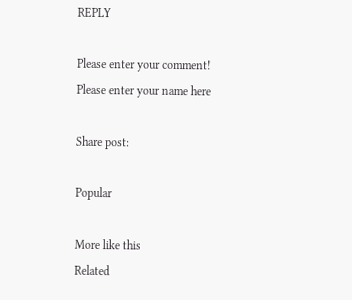REPLY

Please enter your comment!
Please enter your name here

Share post:

Popular

More like this
Related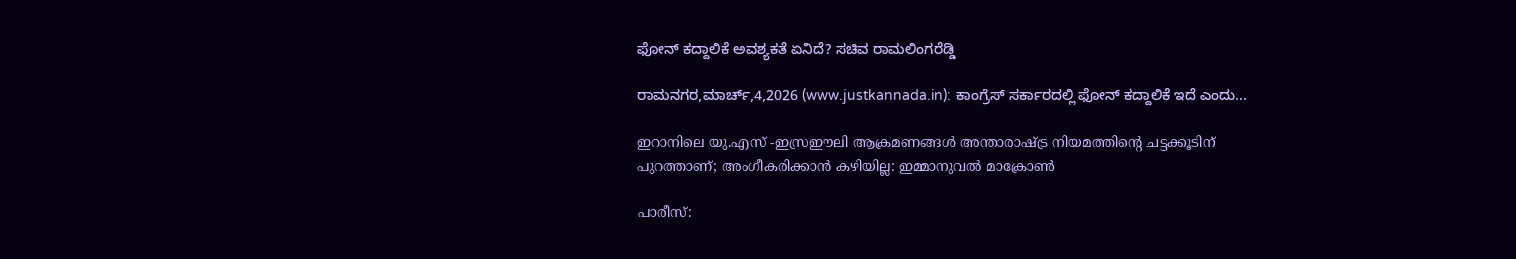ಫೋನ್ ಕದ್ದಾಲಿಕೆ ಅವಶ್ಯಕತೆ ಏನಿದೆ? ಸಚಿವ ರಾಮಲಿಂಗರೆಡ್ಡಿ

ರಾಮನಗರ,ಮಾರ್ಚ್,4,2026 (www.justkannada.in): ಕಾಂಗ್ರೆಸ್ ಸರ್ಕಾರದಲ್ಲಿ ಫೋನ್ ಕದ್ದಾಲಿಕೆ ಇದೆ ಎಂದು...

ഇറാനിലെ യു.എസ് -ഇസ്രഈലി ആക്രമണങ്ങള്‍ അന്താരാഷ്ട്ര നിയമത്തിന്റെ ചട്ടക്കൂടിന് പുറത്താണ്; അംഗീകരിക്കാന്‍ കഴിയില്ല: ഇമ്മാനുവല്‍ മാക്രോണ്‍

പാരീസ്: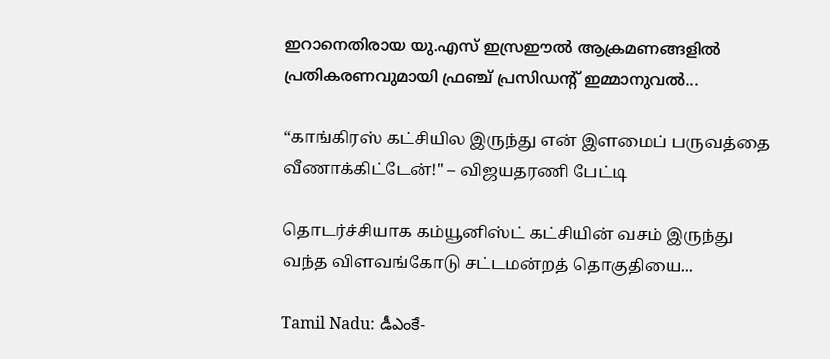ഇറാനെതിരായ യു.എസ് ഇസ്രഈല്‍ ആക്രമണങ്ങളില്‍ പ്രതികരണവുമായി ഫ്രഞ്ച് പ്രസിഡന്റ് ഇമ്മാനുവല്‍...

“காங்கிரஸ் கட்சியில இருந்து என் இளமைப் பருவத்தை வீணாக்கிட்டேன்!" – விஜயதரணி பேட்டி

தொடர்ச்சியாக கம்யூனிஸ்ட் கட்சியின் வசம் இருந்து வந்த விளவங்கோடு சட்டமன்றத் தொகுதியை...

Tamil Nadu: డీఎంకే-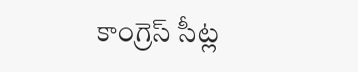కాంగ్రెస్ సీట్ల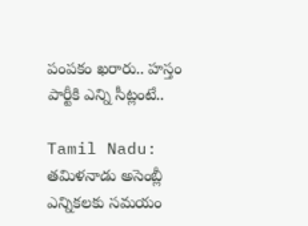పంపకం ఖరారు.. హస్తం పార్టీకి ఎన్ని సీట్లంటే..

Tamil Nadu: తమిళనాడు అసెంబ్లీ ఎన్నికలకు సమయం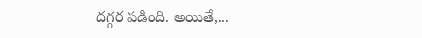దగ్గర పడింది. అయితే,...